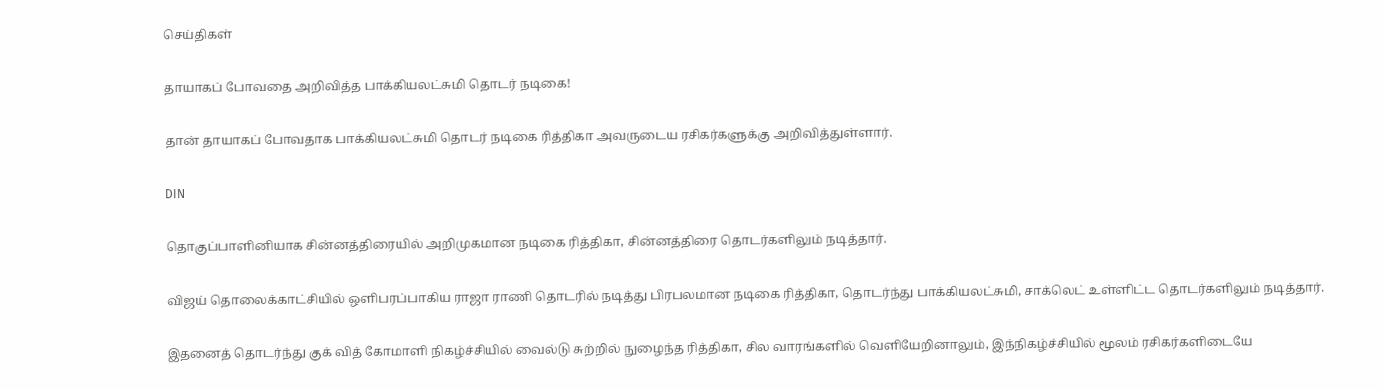செய்திகள்

தாயாகப் போவதை அறிவித்த பாக்கியலட்சுமி தொடர் நடிகை!

தான் தாயாகப் போவதாக பாக்கியலட்சுமி தொடர் நடிகை ரித்திகா அவருடைய ரசிகர்களுக்கு அறிவித்துள்ளார்.

DIN

தொகுப்பாளினியாக சின்னத்திரையில் அறிமுகமான நடிகை ரித்திகா, சின்னத்திரை தொடர்களிலும் நடித்தார்.

விஜய் தொலைக்காட்சியில் ஒளிபரப்பாகிய ராஜா ராணி தொடரில் நடித்து பிரபலமான நடிகை ரித்திகா, தொடர்ந்து பாக்கியலட்சுமி, சாக்லெட் உள்ளிட்ட தொடர்களிலும் நடித்தார்.

இதனைத் தொடர்ந்து குக் வித் கோமாளி நிகழ்ச்சியில் வைல்டு சுற்றில் நுழைந்த ரித்திகா, சில வாரங்களில் வெளியேறினாலும், இந்நிகழ்ச்சியில் மூலம் ரசிகர்களிடையே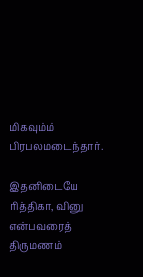மிகவும்ம் பிரபலமடைந்தார்.

இதனிடையே ரித்திகா, வினு என்பவரைத் திருமணம்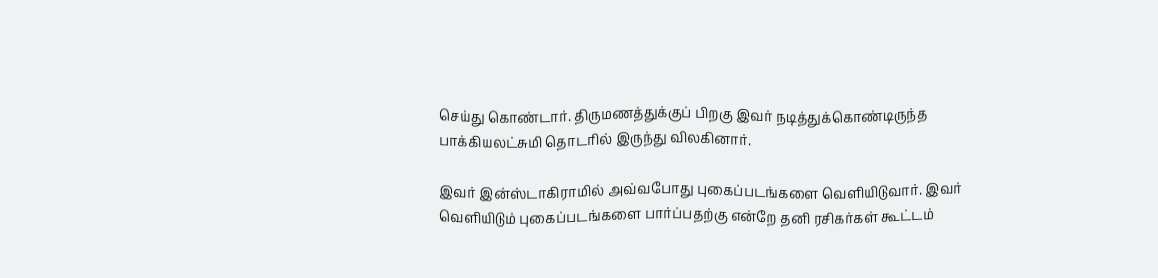செய்து கொண்டார். திருமணத்துக்குப் பிறகு இவர் நடித்துக்கொண்டிருந்த பாக்கியலட்சுமி தொடரில் இருந்து விலகினார்.

இவர் இன்ஸ்டாகிராமில் அவ்வபோது புகைப்படங்களை வெளியிடுவார். இவர் வெளியிடும் புகைப்படங்களை பார்ப்பதற்கு என்றே தனி ரசிகர்கள் கூட்டம்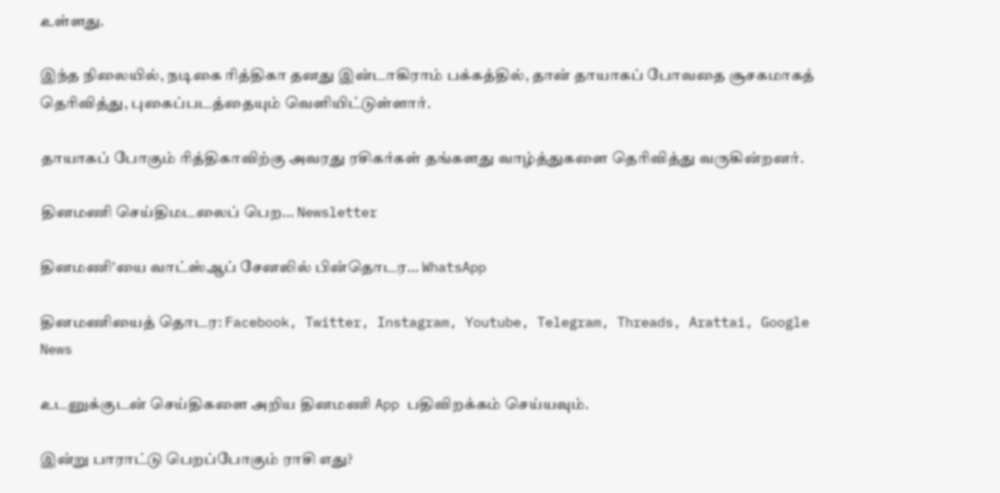உள்ளது.

இந்த நிலையில், நடிகை ரித்திகா தனது இன்டாகிராம் பக்கத்தில், தான் தாயாகப் போவதை சூசகமாகத் தெரிவித்து, புகைப்படத்தையும் வெளியிட்டுள்ளார்.

தாயாகப் போகும் ரித்திகாவிற்கு அவரது ரசிகர்கள் தங்களது வாழ்த்துகளை தெரிவித்து வருகின்றனர்.

தினமணி செய்திமடலைப் பெற... Newsletter

தினமணி'யை வாட்ஸ்ஆப் சேனலில் பின்தொடர... WhatsApp

தினமணியைத் தொடர: Facebook, Twitter, Instagram, Youtube, Telegram, Threads, Arattai, Google News

உடனுக்குடன் செய்திகளை அறிய தினமணி App பதிவிறக்கம் செய்யவும்.

இன்று பாராட்டு பெறப்போகும் ராசி எது?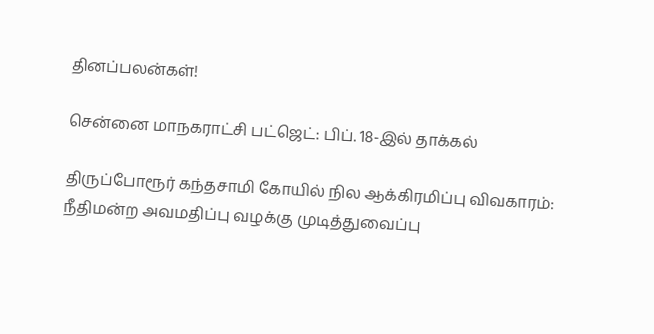தினப்பலன்கள்!

சென்னை மாநகராட்சி பட்ஜெட்: பிப். 18-இல் தாக்கல்

திருப்போரூர் கந்தசாமி கோயில் நில ஆக்கிரமிப்பு விவகாரம்: நீதிமன்ற அவமதிப்பு வழக்கு முடித்துவைப்பு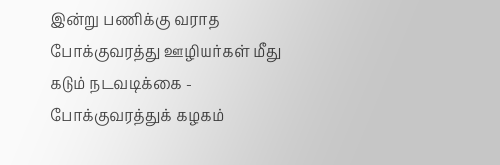இன்று பணிக்கு வராத போக்குவரத்து ஊழியர்கள் மீது கடும் நடவடிக்கை - போக்குவரத்துக் கழகம்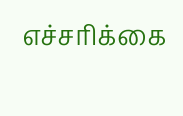எச்சரிக்கை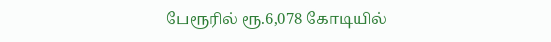பேரூரில் ரூ.6,078 கோடியில்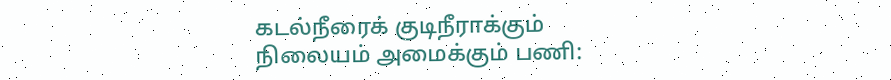கடல்நீரைக் குடிநீராக்கும் நிலையம் அமைக்கும் பணி: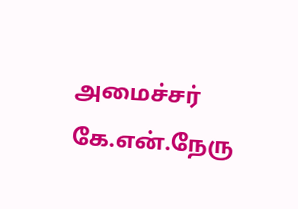அமைச்சர் கே.என்.நேரு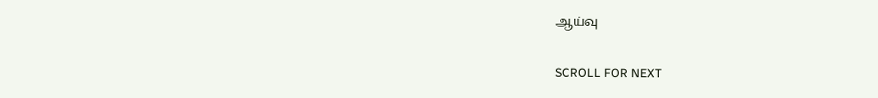ஆய்வு

SCROLL FOR NEXT